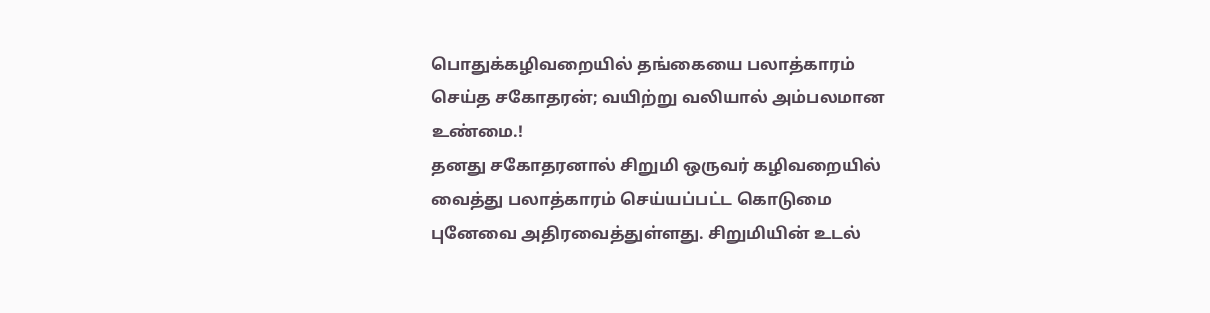பொதுக்கழிவறையில் தங்கையை பலாத்காரம் செய்த சகோதரன்; வயிற்று வலியால் அம்பலமான உண்மை.!
தனது சகோதரனால் சிறுமி ஒருவர் கழிவறையில் வைத்து பலாத்காரம் செய்யப்பட்ட கொடுமை புனேவை அதிரவைத்துள்ளது. சிறுமியின் உடல்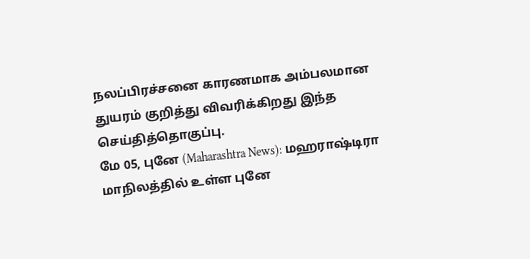நலப்பிரச்சனை காரணமாக அம்பலமான துயரம் குறித்து விவரிக்கிறது இந்த செய்தித்தொகுப்பு.
மே 05, புனே (Maharashtra News): மஹராஷ்டிரா மாநிலத்தில் உள்ள புனே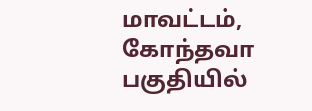மாவட்டம், கோந்தவா பகுதியில்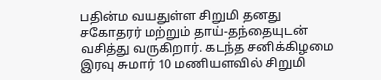பதின்ம வயதுள்ள சிறுமி தனது சகோதரர் மற்றும் தாய்-தந்தையுடன் வசித்து வருகிறார். கடந்த சனிக்கிழமை இரவு சுமார் 10 மணியளவில் சிறுமி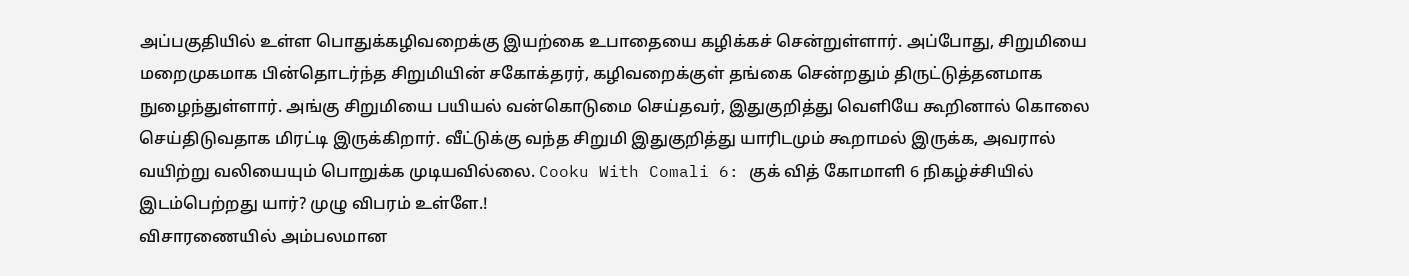அப்பகுதியில் உள்ள பொதுக்கழிவறைக்கு இயற்கை உபாதையை கழிக்கச் சென்றுள்ளார். அப்போது, சிறுமியை மறைமுகமாக பின்தொடர்ந்த சிறுமியின் சகோக்தரர், கழிவறைக்குள் தங்கை சென்றதும் திருட்டுத்தனமாக நுழைந்துள்ளார். அங்கு சிறுமியை பயியல் வன்கொடுமை செய்தவர், இதுகுறித்து வெளியே கூறினால் கொலை செய்திடுவதாக மிரட்டி இருக்கிறார். வீட்டுக்கு வந்த சிறுமி இதுகுறித்து யாரிடமும் கூறாமல் இருக்க, அவரால் வயிற்று வலியையும் பொறுக்க முடியவில்லை. Cooku With Comali 6: குக் வித் கோமாளி 6 நிகழ்ச்சியில் இடம்பெற்றது யார்? முழு விபரம் உள்ளே.!
விசாரணையில் அம்பலமான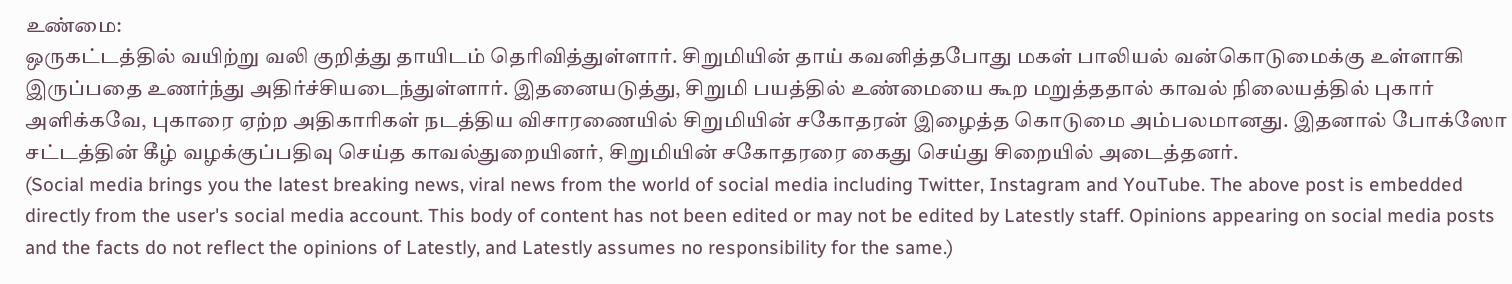உண்மை:
ஒருகட்டத்தில் வயிற்று வலி குறித்து தாயிடம் தெரிவித்துள்ளார். சிறுமியின் தாய் கவனித்தபோது மகள் பாலியல் வன்கொடுமைக்கு உள்ளாகி இருப்பதை உணர்ந்து அதிர்ச்சியடைந்துள்ளார். இதனையடுத்து, சிறுமி பயத்தில் உண்மையை கூற மறுத்ததால் காவல் நிலையத்தில் புகார் அளிக்கவே, புகாரை ஏற்ற அதிகாரிகள் நடத்திய விசாரணையில் சிறுமியின் சகோதரன் இழைத்த கொடுமை அம்பலமானது. இதனால் போக்ஸோ சட்டத்தின் கீழ் வழக்குப்பதிவு செய்த காவல்துறையினர், சிறுமியின் சகோதரரை கைது செய்து சிறையில் அடைத்தனர்.
(Social media brings you the latest breaking news, viral news from the world of social media including Twitter, Instagram and YouTube. The above post is embedded directly from the user's social media account. This body of content has not been edited or may not be edited by Latestly staff. Opinions appearing on social media posts and the facts do not reflect the opinions of Latestly, and Latestly assumes no responsibility for the same.)